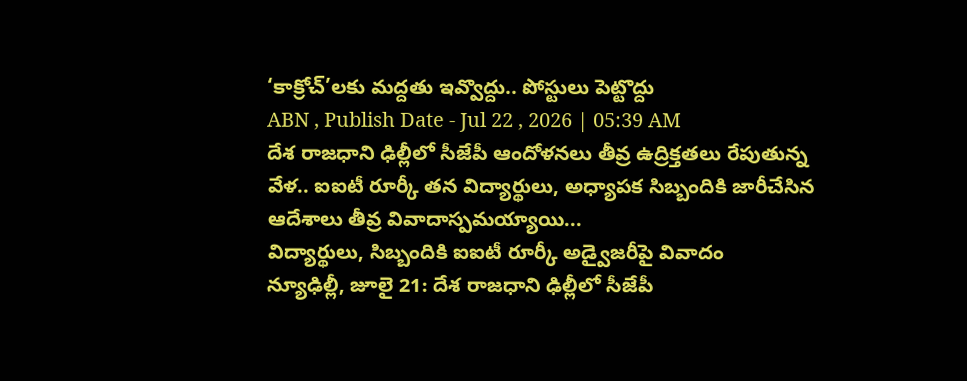‘కాక్రోచ్’లకు మద్దతు ఇవ్వొద్దు.. పోస్టులు పెట్టొద్దు
ABN , Publish Date - Jul 22 , 2026 | 05:39 AM
దేశ రాజధాని ఢిల్లీలో సీజేపీ ఆందోళనలు తీవ్ర ఉద్రిక్తతలు రేపుతున్న వేళ.. ఐఐటీ రూర్కీ తన విద్యార్థులు, అధ్యాపక సిబ్బందికి జారీచేసిన ఆదేశాలు తీవ్ర వివాదాస్పమయ్యాయి...
విద్యార్థులు, సిబ్బందికి ఐఐటీ రూర్కీ అడ్వైజరీపై వివాదం
న్యూఢిల్లీ, జూలై 21: దేశ రాజధాని ఢిల్లీలో సీజేపీ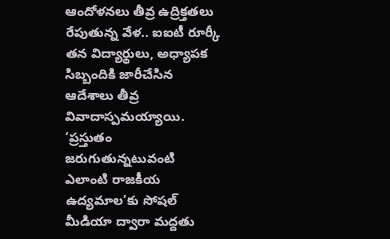ఆందోళనలు తీవ్ర ఉద్రిక్తతలు రేపుతున్న వేళ.. ఐఐటీ రూర్కీ తన విద్యార్థులు, అధ్యాపక సిబ్బందికి జారీచేసిన ఆదేశాలు తీవ్ర వివాదాస్పమయ్యాయి. ‘ప్రస్తుతం జరుగుతున్నటువంటి ఎలాంటి రాజకీయ ఉద్యమాల’కు సోషల్ మీడియా ద్వారా మద్దతు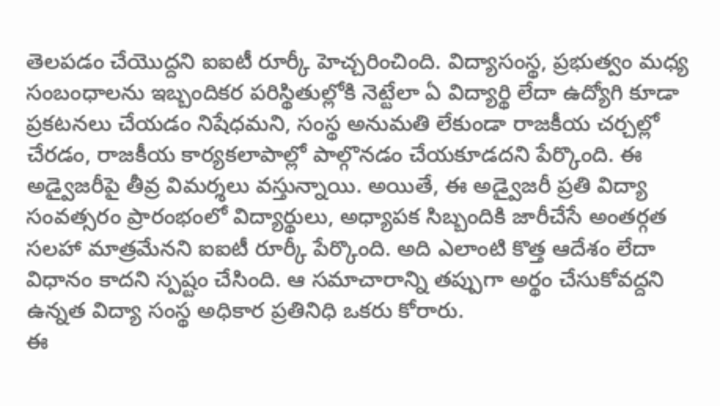తెలపడం చేయొద్దని ఐఐటీ రూర్కీ హెచ్చరించింది. విద్యాసంస్థ, ప్రభుత్వం మధ్య సంబంధాలను ఇబ్బందికర పరిస్థితుల్లోకి నెట్టేలా ఏ విద్యార్థి లేదా ఉద్యోగి కూడా ప్రకటనలు చేయడం నిషేధమని, సంస్థ అనుమతి లేకుండా రాజకీయ చర్చల్లో చేరడం, రాజకీయ కార్యకలాపాల్లో పాల్గొనడం చేయకూడదని పేర్కొంది. ఈ అడ్వైజరీపై తీవ్ర విమర్శలు వస్తున్నాయి. అయితే, ఈ అడ్వైజరీ ప్రతి విద్యా సంవత్సరం ప్రారంభంలో విద్యార్థులు, అధ్యాపక సిబ్బందికి జారీచేసే అంతర్గత సలహా మాత్రమేనని ఐఐటీ రూర్కీ పేర్కొంది. అది ఎలాంటి కొత్త ఆదేశం లేదా విధానం కాదని స్పష్టం చేసింది. ఆ సమాచారాన్ని తప్పుగా అర్థం చేసుకోవద్దని ఉన్నత విద్యా సంస్థ అధికార ప్రతినిధి ఒకరు కోరారు.
ఈ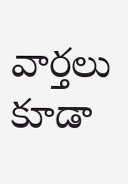వార్తలు కూడా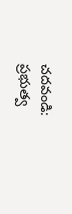చదవండి:
ప్రభుత్వ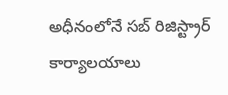అధీనంలోనే సబ్ రిజిస్ట్రార్ కార్యాలయాలు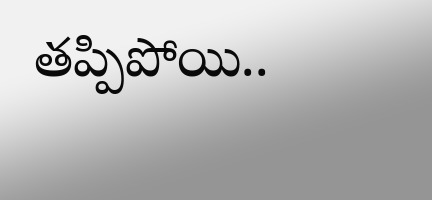తప్పిపోయి..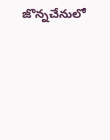జొన్నచేనులో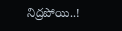నిద్రపోయి..!